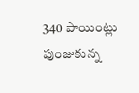340 పాయింట్లు పుంజుకున్న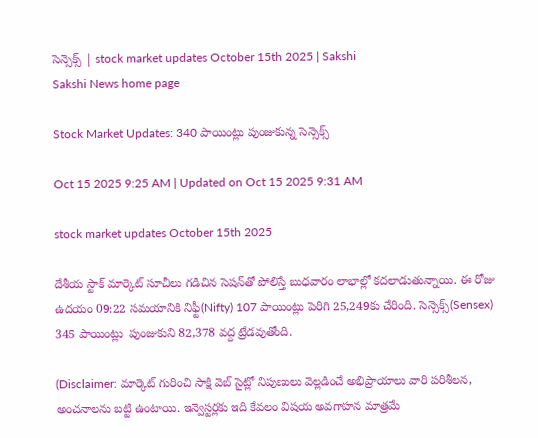సెన్సెక్స్‌ | stock market updates October 15th 2025 | Sakshi
Sakshi News home page

Stock Market Updates: 340 పాయింట్లు పుంజుకున్న సెన్సెక్స్‌

Oct 15 2025 9:25 AM | Updated on Oct 15 2025 9:31 AM

stock market updates October 15th 2025

దేశీయ స్టాక్‌ మార్కెట్‌ సూచీలు గడిచిన సెషన్‌తో పోలిస్తే బుధవారం లాభాల్లో కదలాడుతున్నాయి. ఈ రోజు ఉదయం 09:22 సమయానికి నిఫ్టీ(Nifty) 107 పాయింట్లు పెరిగి 25,249కు చేరింది. సెన్సెక్స్‌(Sensex) 345 పాయింట్లు  పుంజుకుని 82,378 వద్ద ట్రేడవుతోంది.

(Disclaimer: మార్కెట్ గురించి సాక్షి వెబ్ సైట్లో నిపుణులు వెల్లడించే అభిప్రాయాలు వారి పరిశీలన, అంచనాలను బట్టి ఉంటాయి. ఇన్వెస్టర్లకు ఇది కేవలం విషయ అవగాహన మాత్రమే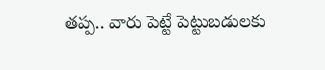తప్ప.. వారు పెట్టే పెట్టుబడులకు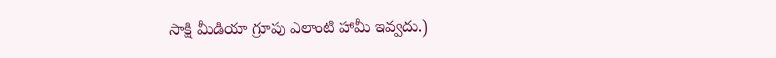సాక్షి మీడియా గ్రూపు ఎలాంటి హామీ ఇవ్వదు.)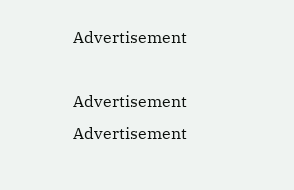Advertisement

Advertisement
Advertisement